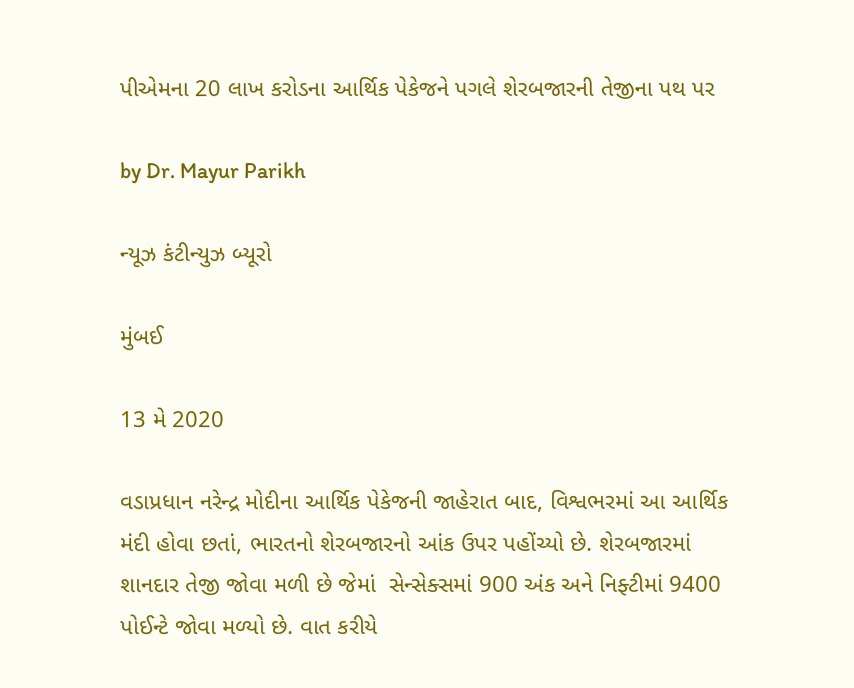પીએમના 20 લાખ કરોડના આર્થિક પેકેજને પગલે શેરબજારની તેજીના પથ પર

by Dr. Mayur Parikh

ન્યૂઝ કંટીન્યુઝ બ્યૂરો

મુંબઈ

13 મે 2020

વડાપ્રધાન નરેન્દ્ર મોદીના આર્થિક પેકેજની જાહેરાત બાદ, વિશ્વભરમાં આ આર્થિક મંદી હોવા છતાં, ભારતનો શેરબજારનો આંક ઉપર પહોંચ્યો છે. શેરબજારમાં શાનદાર તેજી જોવા મળી છે જેમાં  સેન્સેક્સમાં 900 અંક અને નિફ્ટીમાં 9400 પોઈન્ટે જોવા મળ્યો છે. વાત કરીયે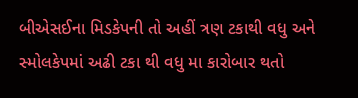બીએસઈના મિડકેપની તો અહીં ત્રણ ટકાથી વધુ અને સ્મોલકેપમાં અઢી ટકા થી વધુ મા કારોબાર થતો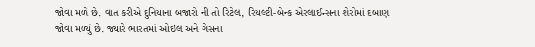જોવા મળે છે. વાત કરીએ દુનિયાના બજારો ની તો રિટેલ, રિયલ્ટી-બેન્ક એરલાઈન્સના શેરોમાં દબાણ જોવા મળ્યું છે. જ્યારે ભારતમાં ઓઇલ અને ગેસના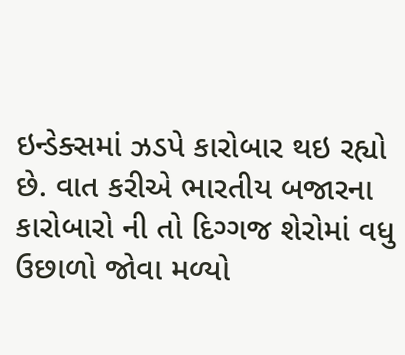ઇન્ડેક્સમાં ઝડપે કારોબાર થઇ રહ્યો છે. વાત કરીએ ભારતીય બજારના કારોબારો ની તો દિગ્ગજ શેરોમાં વધુ ઉછાળો જોવા મળ્યો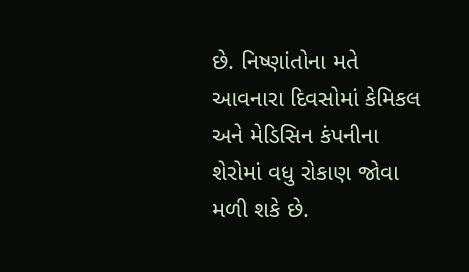છે. નિષ્ણાંતોના મતે આવનારા દિવસોમાં કેમિકલ અને મેડિસિન કંપનીના શેરોમાં વધુ રોકાણ જોવા મળી શકે છે.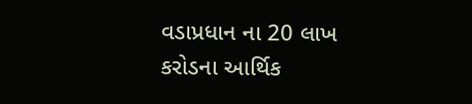વડાપ્રધાન ના 20 લાખ કરોડના આર્થિક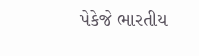પેકેજે ભારતીય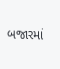બજારમાં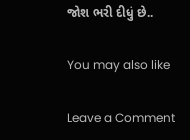જોશ ભરી દીધું છે..

You may also like

Leave a Comment